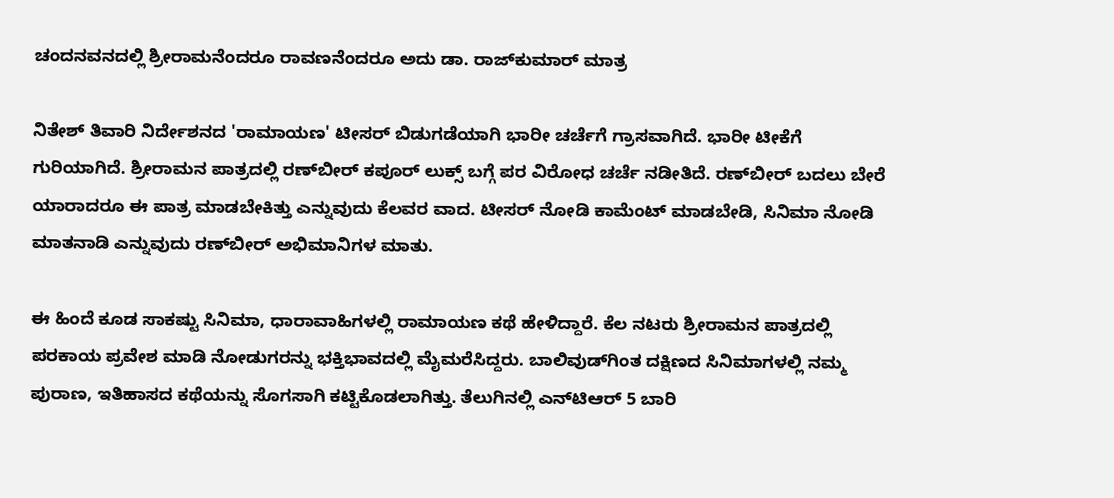ಚಂದನವನದಲ್ಲಿ ಶ್ರೀರಾಮನೆಂದರೂ ರಾವಣನೆಂದರೂ ಅದು ಡಾ. ರಾಜ್‌ಕುಮಾರ್ ಮಾತ್ರ

ನಿತೇಶ್ ತಿವಾರಿ ನಿರ್ದೇಶನದ 'ರಾಮಾಯಣ' ಟೀಸರ್ ಬಿಡುಗಡೆಯಾಗಿ ಭಾರೀ ಚರ್ಚೆಗೆ ಗ್ರಾಸವಾಗಿದೆ. ಭಾರೀ ಟೀಕೆಗೆ ಗುರಿಯಾಗಿದೆ. ಶ್ರೀರಾಮನ ಪಾತ್ರದಲ್ಲಿ ರಣ್‌ಬೀರ್ ಕಪೂರ್ ಲುಕ್ಸ್ ಬಗ್ಗೆ ಪರ ವಿರೋಧ ಚರ್ಚೆ ನಡೀತಿದೆ. ರಣ್‌ಬೀರ್ ಬದಲು ಬೇರೆ ಯಾರಾದರೂ ಈ ಪಾತ್ರ ಮಾಡಬೇಕಿತ್ತು ಎನ್ನುವುದು ಕೆಲವರ ವಾದ. ಟೀಸರ್ ನೋಡಿ ಕಾಮೆಂಟ್ ಮಾಡಬೇಡಿ, ಸಿನಿಮಾ ನೋಡಿ ಮಾತನಾಡಿ ಎನ್ನುವುದು ರಣ್‌ಬೀರ್ ಅಭಿಮಾನಿಗಳ ಮಾತು.

ಈ ಹಿಂದೆ ಕೂಡ ಸಾಕಷ್ಟು ಸಿನಿಮಾ, ಧಾರಾವಾಹಿಗಳಲ್ಲಿ ರಾಮಾಯಣ ಕಥೆ ಹೇಳಿದ್ದಾರೆ. ಕೆಲ ನಟರು ಶ್ರೀರಾಮನ ಪಾತ್ರದಲ್ಲಿ ಪರಕಾಯ ಪ್ರವೇಶ ಮಾಡಿ ನೋಡುಗರನ್ನು ಭಕ್ತಿಭಾವದಲ್ಲಿ ಮೈಮರೆಸಿದ್ದರು. ಬಾಲಿವುಡ್‌ಗಿಂತ ದಕ್ಷಿಣದ ಸಿನಿಮಾಗಳಲ್ಲಿ ನಮ್ಮ ಪುರಾಣ, ಇತಿಹಾಸದ ಕಥೆಯನ್ನು ಸೊಗಸಾಗಿ ಕಟ್ಟಿಕೊಡಲಾಗಿತ್ತು. ತೆಲುಗಿನಲ್ಲಿ ಎನ್‌ಟಿಆರ್ 5 ಬಾರಿ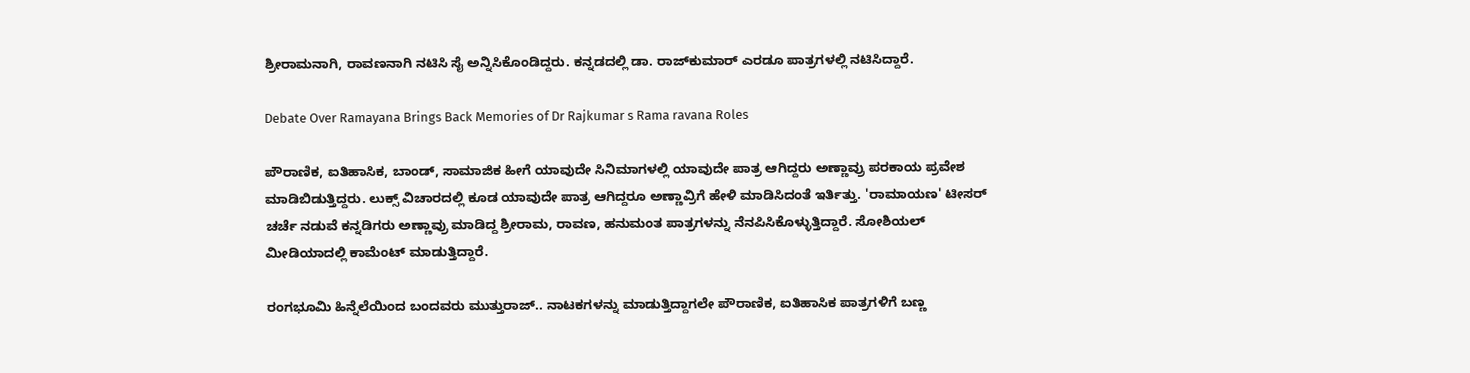ಶ್ರೀರಾಮನಾಗಿ, ರಾವಣನಾಗಿ ನಟಿಸಿ ಸೈ ಅನ್ನಿಸಿಕೊಂಡಿದ್ದರು. ಕನ್ನಡದಲ್ಲಿ ಡಾ. ರಾಜ್‌ಕುಮಾರ್ ಎರಡೂ ಪಾತ್ರಗಳಲ್ಲಿ ನಟಿಸಿದ್ದಾರೆ.

Debate Over Ramayana Brings Back Memories of Dr Rajkumar s Rama ravana Roles

ಪೌರಾಣಿಕ, ಐತಿಹಾಸಿಕ, ಬಾಂಡ್, ಸಾಮಾಜಿಕ ಹೀಗೆ ಯಾವುದೇ ಸಿನಿಮಾಗಳಲ್ಲಿ ಯಾವುದೇ ಪಾತ್ರ ಆಗಿದ್ದರು ಅಣ್ಣಾವ್ರು ಪರಕಾಯ ಪ್ರವೇಶ ಮಾಡಿಬಿಡುತ್ತಿದ್ದರು. ಲುಕ್ಸ್ ವಿಚಾರದಲ್ಲಿ ಕೂಡ ಯಾವುದೇ ಪಾತ್ರ ಆಗಿದ್ದರೂ ಅಣ್ಣಾವ್ರಿಗೆ ಹೇಳಿ ಮಾಡಿಸಿದಂತೆ ಇರ್ತಿತ್ತು. 'ರಾಮಾಯಣ' ಟೀಸರ್ ಚರ್ಚೆ ನಡುವೆ ಕನ್ನಡಿಗರು ಅಣ್ಣಾವ್ರು ಮಾಡಿದ್ದ ಶ್ರೀರಾಮ, ರಾವಣ, ಹನುಮಂತ ಪಾತ್ರಗಳನ್ನು ನೆನಪಿಸಿಕೊಳ್ಳುತ್ತಿದ್ದಾರೆ. ಸೋಶಿಯಲ್ ಮೀಡಿಯಾದಲ್ಲಿ ಕಾಮೆಂಟ್ ಮಾಡುತ್ತಿದ್ದಾರೆ.

ರಂಗಭೂಮಿ ಹಿನ್ನೆಲೆಯಿಂದ ಬಂದವರು ಮುತ್ತುರಾಜ್.. ನಾಟಕಗಳನ್ನು ಮಾಡುತ್ತಿದ್ದಾಗಲೇ ಪೌರಾಣಿಕ, ಐತಿಹಾಸಿಕ ಪಾತ್ರಗಳಿಗೆ ಬಣ್ಣ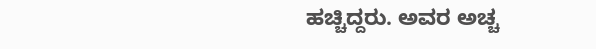ಹಚ್ಚಿದ್ದರು. ಅವರ ಅಚ್ಚ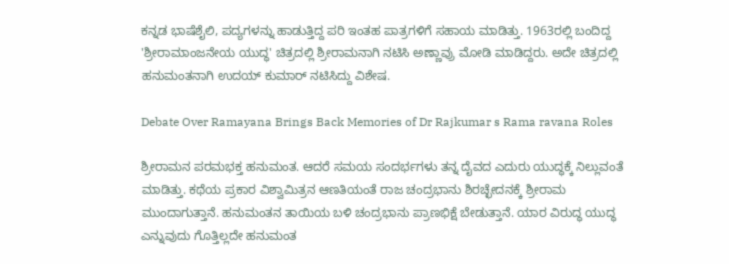ಕನ್ನಡ ಭಾಷೆಶೈಲಿ, ಪದ್ಯಗಳನ್ನು ಹಾಡುತ್ತಿದ್ದ ಪರಿ ಇಂತಹ ಪಾತ್ರಗಳಿಗೆ ಸಹಾಯ ಮಾಡಿತ್ತು. 1963ರಲ್ಲಿ ಬಂದಿದ್ದ 'ಶ್ರೀರಾಮಾಂಜನೇಯ ಯುದ್ಧ' ಚಿತ್ರದಲ್ಲಿ ಶ್ರೀರಾಮನಾಗಿ ನಟಿಸಿ ಅಣ್ಣಾವ್ರು ಮೋಡಿ ಮಾಡಿದ್ದರು. ಅದೇ ಚಿತ್ರದಲ್ಲಿ ಹನುಮಂತನಾಗಿ ಉದಯ್‌ ಕುಮಾರ್ ನಟಿಸಿದ್ದು ವಿಶೇಷ.

Debate Over Ramayana Brings Back Memories of Dr Rajkumar s Rama ravana Roles

ಶ್ರೀರಾಮನ ಪರಮಭಕ್ತ ಹನುಮಂತ. ಆದರೆ ಸಮಯ ಸಂದರ್ಭಗಳು ತನ್ನ ದೈವದ ಎದುರು ಯುದ್ಧಕ್ಕೆ ನಿಲ್ಲುವಂತೆ ಮಾಡಿತ್ತು. ಕಥೆಯ ಪ್ರಕಾರ ವಿಶ್ವಾಮಿತ್ರನ ಆಣತಿಯಂತೆ ರಾಜ ಚಂದ್ರಭಾನು ಶಿರಚ್ಛೇದನಕ್ಕೆ ಶ್ರೀರಾಮ ಮುಂದಾಗುತ್ತಾನೆ. ಹನುಮಂತನ ತಾಯಿಯ ಬಳಿ ಚಂದ್ರಭಾನು ಪ್ರಾಣಭಿಕ್ಷೆ ಬೇಡುತ್ತಾನೆ. ಯಾರ ವಿರುದ್ಧ ಯುದ್ಧ ಎನ್ನುವುದು ಗೊತ್ತಿಲ್ಲದೇ ಹನುಮಂತ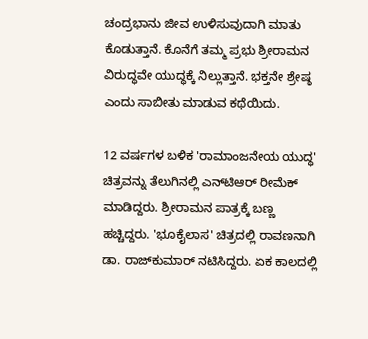ಚಂದ್ರಭಾನು ಜೀವ ಉಳಿಸುವುದಾಗಿ ಮಾತು ಕೊಡುತ್ತಾನೆ. ಕೊನೆಗೆ ತಮ್ಮ ಪ್ರಭು ಶ್ರೀರಾಮನ ವಿರುದ್ಧವೇ ಯುದ್ಧಕ್ಕೆ ನಿಲ್ಲುತ್ತಾನೆ. ಭಕ್ತನೇ ಶ್ರೇಷ್ಠ ಎಂದು ಸಾಬೀತು ಮಾಡುವ ಕಥೆಯಿದು.

12 ವರ್ಷಗಳ ಬಳಿಕ 'ರಾಮಾಂಜನೇಯ ಯುದ್ಧ' ಚಿತ್ರವನ್ನು ತೆಲುಗಿನಲ್ಲಿ ಎನ್‌ಟಿಆರ್ ರೀಮೆಕ್ ಮಾಡಿದ್ದರು. ಶ್ರೀರಾಮನ ಪಾತ್ರಕ್ಕೆ ಬಣ್ಣ ಹಚ್ಚಿದ್ದರು. 'ಭೂಕೈಲಾಸ' ಚಿತ್ರದಲ್ಲಿ ರಾವಣನಾಗಿ ಡಾ. ರಾಜ್‌ಕುಮಾರ್ ನಟಿಸಿದ್ದರು. ಏಕ ಕಾಲದಲ್ಲಿ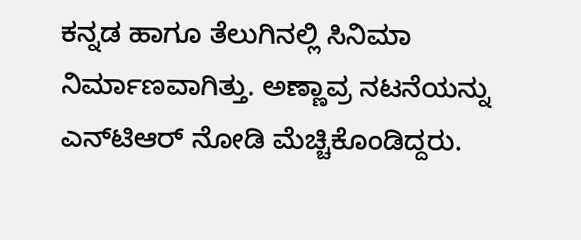ಕನ್ನಡ ಹಾಗೂ ತೆಲುಗಿನಲ್ಲಿ ಸಿನಿಮಾ ನಿರ್ಮಾಣವಾಗಿತ್ತು. ಅಣ್ಣಾವ್ರ ನಟನೆಯನ್ನು ಎನ್‌ಟಿಆರ್ ನೋಡಿ ಮೆಚ್ಚಿಕೊಂಡಿದ್ದರು.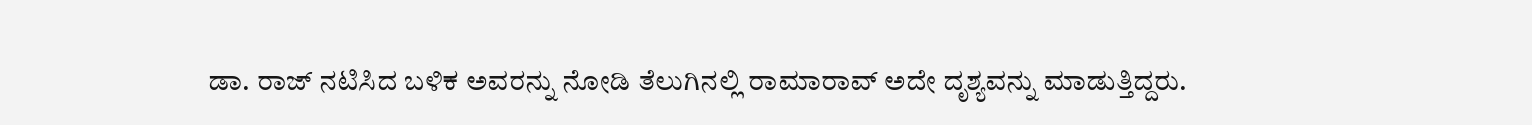ಡಾ. ರಾಜ್‌ ನಟಿಸಿದ ಬಳಿಕ ಅವರನ್ನು ನೋಡಿ ತೆಲುಗಿನಲ್ಲಿ ರಾಮಾರಾವ್ ಅದೇ ದೃಶ್ಯವನ್ನು ಮಾಡುತ್ತಿದ್ದರು.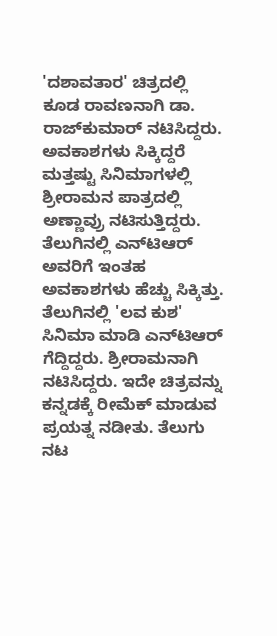'ದಶಾವತಾರ' ಚಿತ್ರದಲ್ಲಿ ಕೂಡ ರಾವಣನಾಗಿ ಡಾ. ರಾಜ್‌ಕುಮಾರ್ ನಟಿಸಿದ್ದರು. ಅವಕಾಶಗಳು ಸಿಕ್ಕಿದ್ದರೆ ಮತ್ತಷ್ಟು ಸಿನಿಮಾಗಳಲ್ಲಿ ಶ್ರೀರಾಮನ ಪಾತ್ರದಲ್ಲಿ ಅಣ್ಣಾವ್ರು ನಟಿಸುತ್ತಿದ್ದರು. ತೆಲುಗಿನಲ್ಲಿ ಎನ್‌ಟಿಆರ್ ಅವರಿಗೆ ಇಂತಹ ಅವಕಾಶಗಳು ಹೆಚ್ಚು ಸಿಕ್ಕಿತ್ತು. ತೆಲುಗಿನಲ್ಲಿ 'ಲವ ಕುಶ' ಸಿನಿಮಾ ಮಾಡಿ ಎನ್‌ಟಿಆರ್ ಗೆದ್ದಿದ್ದರು. ಶ್ರೀರಾಮನಾಗಿ ನಟಿಸಿದ್ದರು. ಇದೇ ಚಿತ್ರವನ್ನು ಕನ್ನಡಕ್ಕೆ ರೀಮೆಕ್ ಮಾಡುವ ಪ್ರಯತ್ನ ನಡೀತು. ತೆಲುಗು ನಟ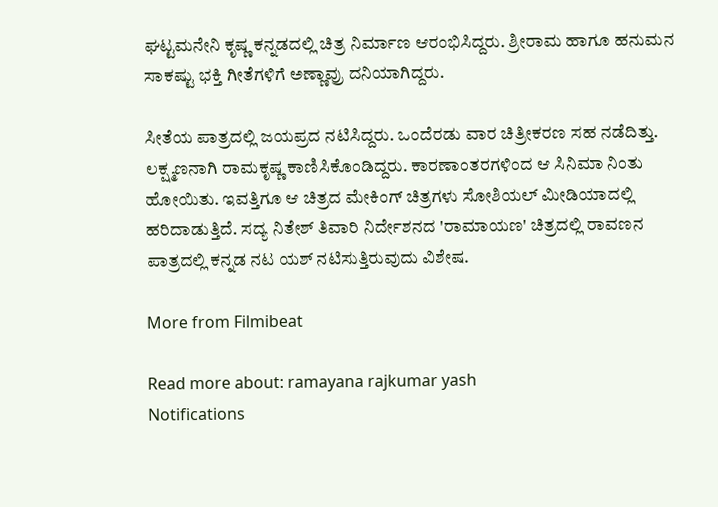ಘಟ್ಟಮನೇನಿ ಕೃಷ್ಣ ಕನ್ನಡದಲ್ಲಿ ಚಿತ್ರ ನಿರ್ಮಾಣ ಆರಂಭಿಸಿದ್ದರು. ಶ್ರೀರಾಮ ಹಾಗೂ ಹನುಮನ ಸಾಕಷ್ಟು ಭಕ್ತಿ ಗೀತೆಗಳಿಗೆ ಅಣ್ಣಾವ್ರು ದನಿಯಾಗಿದ್ದರು.

ಸೀತೆಯ ಪಾತ್ರದಲ್ಲಿ ಜಯಪ್ರದ ನಟಿಸಿದ್ದರು. ಒಂದೆರಡು ವಾರ ಚಿತ್ರೀಕರಣ ಸಹ ನಡೆದಿತ್ತು. ಲಕ್ಷ್ಮಣನಾಗಿ ರಾಮಕೃಷ್ಣ ಕಾಣಿಸಿಕೊಂಡಿದ್ದರು. ಕಾರಣಾಂತರಗಳಿಂದ ಆ ಸಿನಿಮಾ ನಿಂತು ಹೋಯಿತು. ಇವತ್ತಿಗೂ ಆ ಚಿತ್ರದ ಮೇಕಿಂಗ್ ಚಿತ್ರಗಳು ಸೋಶಿಯಲ್ ಮೀಡಿಯಾದಲ್ಲಿ ಹರಿದಾಡುತ್ತಿದೆ. ಸದ್ಯ ನಿತೇಶ್ ತಿವಾರಿ ನಿರ್ದೇಶನದ 'ರಾಮಾಯಣ' ಚಿತ್ರದಲ್ಲಿ ರಾವಣನ ಪಾತ್ರದಲ್ಲಿ ಕನ್ನಡ ನಟ ಯಶ್ ನಟಿಸುತ್ತಿರುವುದು ವಿಶೇಷ.

More from Filmibeat

Read more about: ramayana rajkumar yash
Notifications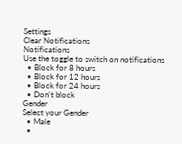Settings
Clear Notifications
Notifications
Use the toggle to switch on notifications
  • Block for 8 hours
  • Block for 12 hours
  • Block for 24 hours
  • Don't block
Gender
Select your Gender
  • Male
  •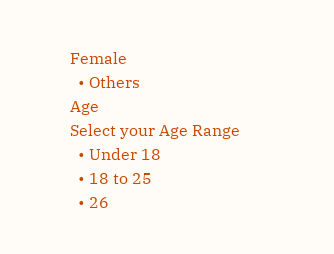Female
  • Others
Age
Select your Age Range
  • Under 18
  • 18 to 25
  • 26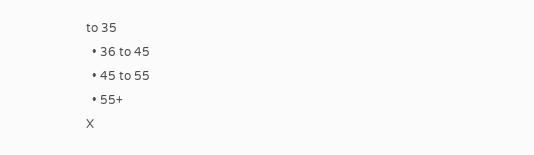to 35
  • 36 to 45
  • 45 to 55
  • 55+
X